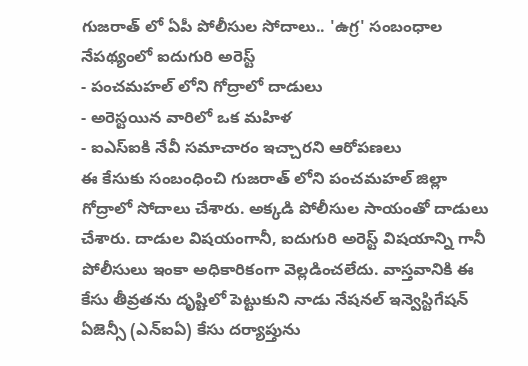గుజరాత్ లో ఏపీ పోలీసుల సోదాలు.. 'ఉగ్ర' సంబంధాల నేపథ్యంలో ఐదుగురి అరెస్ట్
- పంచమహల్ లోని గోద్రాలో దాడులు
- అరెస్టయిన వారిలో ఒక మహిళ
- ఐఎస్ఐకి నేవీ సమాచారం ఇచ్చారని ఆరోపణలు
ఈ కేసుకు సంబంధించి గుజరాత్ లోని పంచమహల్ జిల్లా గోద్రాలో సోదాలు చేశారు. అక్కడి పోలీసుల సాయంతో దాడులు చేశారు. దాడుల విషయంగానీ, ఐదుగురి అరెస్ట్ విషయాన్ని గానీ పోలీసులు ఇంకా అధికారికంగా వెల్లడించలేదు. వాస్తవానికి ఈ కేసు తీవ్రతను దృష్టిలో పెట్టుకుని నాడు నేషనల్ ఇన్వెస్టిగేషన్ ఏజెన్సీ (ఎన్ఐఏ) కేసు దర్యాప్తును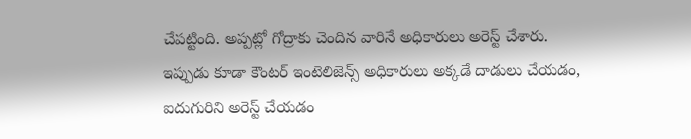చేపట్టింది. అప్పట్లో గోద్రాకు చెందిన వారినే అధికారులు అరెస్ట్ చేశారు.
ఇప్పుడు కూడా కౌంటర్ ఇంటెలిజెన్స్ అధికారులు అక్కడే దాడులు చేయడం, ఐదుగురిని అరెస్ట్ చేయడం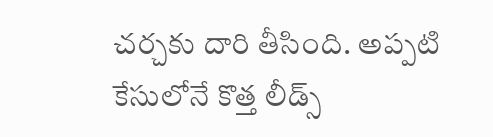చర్చకు దారి తీసింది. అప్పటి కేసులోనే కొత్త లీడ్స్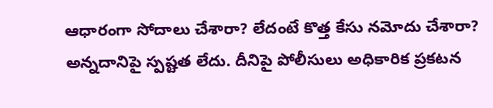ఆధారంగా సోదాలు చేశారా? లేదంటే కొత్త కేసు నమోదు చేశారా? అన్నదానిపై స్పష్టత లేదు. దీనిపై పోలీసులు అధికారిక ప్రకటన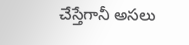చేస్తేగానీ అసలు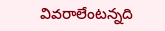వివరాలేంటన్నది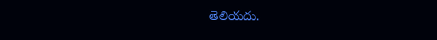తెలియదు.